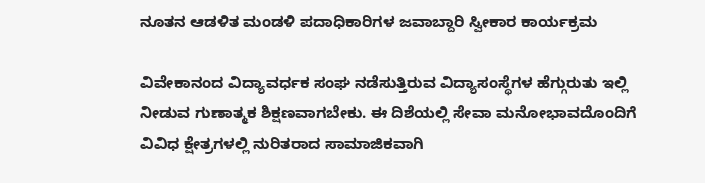ನೂತನ ಆಡಳಿತ ಮಂಡಳಿ ಪದಾಧಿಕಾರಿಗಳ ಜವಾಬ್ದಾರಿ ಸ್ವೀಕಾರ ಕಾರ್ಯಕ್ರಮ

ವಿವೇಕಾನಂದ ವಿದ್ಯಾವರ್ಧಕ ಸಂಘ ನಡೆಸುತ್ತಿರುವ ವಿದ್ಯಾಸಂಸ್ಥೆಗಳ ಹೆಗ್ಗುರುತು ಇಲ್ಲಿ ನೀಡುವ ಗುಣಾತ್ಮಕ ಶಿಕ್ಷಣವಾಗಬೇಕು. ಈ ದಿಶೆಯಲ್ಲಿ ಸೇವಾ ಮನೋಭಾವದೊಂದಿಗೆ ವಿವಿಧ ಕ್ಷೇತ್ರಗಳಲ್ಲಿ ನುರಿತರಾದ ಸಾಮಾಜಿಕವಾಗಿ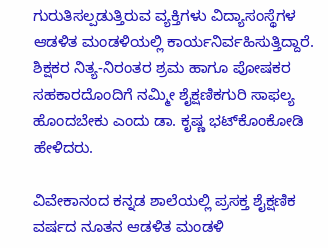ಗುರುತಿಸಲ್ಪಡುತ್ತಿರುವ ವ್ಯಕ್ತಿಗಳು ವಿದ್ಯಾಸಂಸ್ಥೆಗಳ ಆಡಳಿತ ಮಂಡಳಿಯಲ್ಲಿ ಕಾರ್ಯನಿರ್ವಹಿಸುತ್ತಿದ್ದಾರೆ. ಶಿಕ್ಷಕರ ನಿತ್ಯ-ನಿರಂತರ ಶ್ರಮ ಹಾಗೂ ಪೋಷಕರ ಸಹಕಾರದೊಂದಿಗೆ ನಮ್ಮೀ ಶೈಕ್ಷಣಿಕಗುರಿ ಸಾಫಲ್ಯ ಹೊಂದಬೇಕು ಎಂದು ಡಾ. ಕೃಷ್ಣ ಭಟ್‌ಕೊಂಕೋಡಿ ಹೇಳಿದರು.

ವಿವೇಕಾನಂದ ಕನ್ನಡ ಶಾಲೆಯಲ್ಲಿ ಪ್ರಸಕ್ತ ಶೈಕ್ಷಣಿಕ ವರ್ಷದ ನೂತನ ಆಡಳಿತ ಮಂಡಳಿ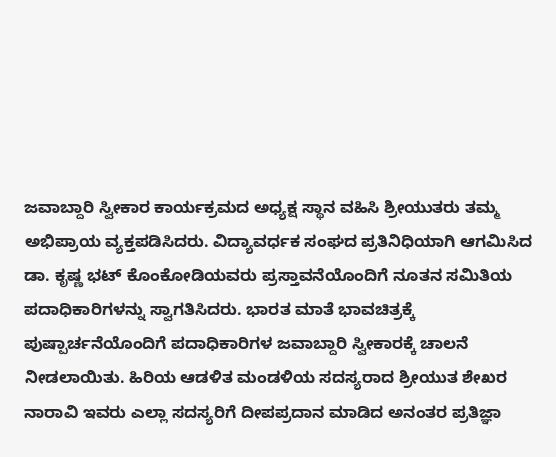ಜವಾಬ್ದಾರಿ ಸ್ವೀಕಾರ ಕಾರ್ಯಕ್ರಮದ ಅಧ್ಯಕ್ಷ ಸ್ಥಾನ ವಹಿಸಿ ಶ್ರೀಯುತರು ತಮ್ಮ ಅಭಿಪ್ರಾಯ ವ್ಯಕ್ತಪಡಿಸಿದರು. ವಿದ್ಯಾವರ್ಧಕ ಸಂಘದ ಪ್ರತಿನಿಧಿಯಾಗಿ ಆಗಮಿಸಿದ ಡಾ. ಕೃಷ್ಣ ಭಟ್ ಕೊಂಕೋಡಿಯವರು ಪ್ರಸ್ತಾವನೆಯೊಂದಿಗೆ ನೂತನ ಸಮಿತಿಯ ಪದಾಧಿಕಾರಿಗಳನ್ನು ಸ್ವಾಗತಿಸಿದರು. ಭಾರತ ಮಾತೆ ಭಾವಚಿತ್ರಕ್ಕೆ ಪುಷ್ಪಾರ್ಚನೆಯೊಂದಿಗೆ ಪದಾಧಿಕಾರಿಗಳ ಜವಾಬ್ದಾರಿ ಸ್ವೀಕಾರಕ್ಕೆ ಚಾಲನೆ ನೀಡಲಾಯಿತು. ಹಿರಿಯ ಆಡಳಿತ ಮಂಡಳಿಯ ಸದಸ್ಯರಾದ ಶ್ರೀಯುತ ಶೇಖರ ನಾರಾವಿ ಇವರು ಎಲ್ಲಾ ಸದಸ್ಯರಿಗೆ ದೀಪಪ್ರದಾನ ಮಾಡಿದ ಅನಂತರ ಪ್ರತಿಜ್ಞಾ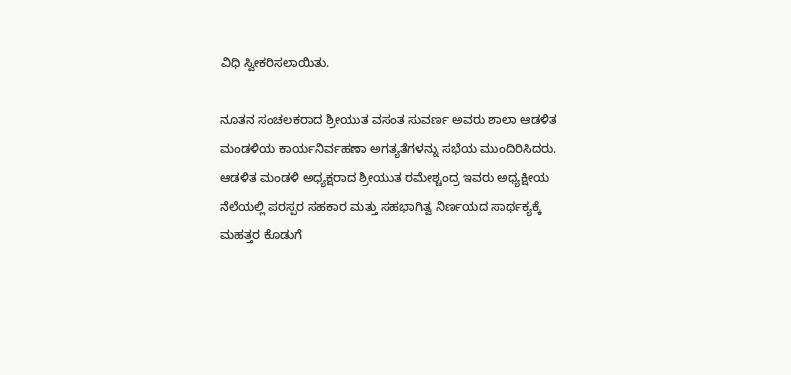ವಿಧಿ ಸ್ವೀಕರಿಸಲಾಯಿತು.

ನೂತನ ಸಂಚಲಕರಾದ ಶ್ರೀಯುತ ವಸಂತ ಸುವರ್ಣ ಅವರು ಶಾಲಾ ಆಡಳಿತ ಮಂಡಳಿಯ ಕಾರ್ಯನಿರ್ವಹಣಾ ಅಗತ್ಯತೆಗಳನ್ನು ಸಭೆಯ ಮುಂದಿರಿಸಿದರು. ಆಡಳಿತ ಮಂಡಳಿ ಅಧ್ಯಕ್ಷರಾದ ಶ್ರೀಯುತ ರಮೇಶ್ಚಂದ್ರ ಇವರು ಅಧ್ಯಕ್ಷೀಯ ನೆಲೆಯಲ್ಲಿ ಪರಸ್ಪರ ಸಹಕಾರ ಮತ್ತು ಸಹಭಾಗಿತ್ವ ನಿರ್ಣಯದ ಸಾರ್ಥಕ್ಯಕ್ಕೆ ಮಹತ್ತರ ಕೊಡುಗೆ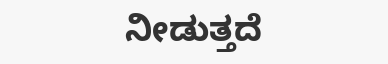ನೀಡುತ್ತದೆ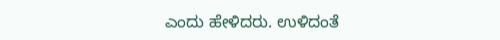ಎಂದು ಹೇಳಿದರು. ಉಳಿದಂತೆ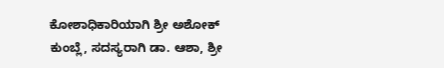ಕೋಶಾಧಿಕಾರಿಯಾಗಿ ಶ್ರೀ ಅಶೋಕ್‌ ಕುಂಬ್ಲೆ, ಸದಸ್ಯರಾಗಿ ಡಾ. ಆಶಾ, ಶ್ರೀ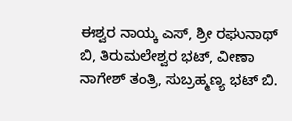ಈಶ್ವರ ನಾಯ್ಕ ಎಸ್, ಶ್ರೀ ರಘುನಾಥ್ ಬಿ, ತಿರುಮಲೇಶ್ವರ ಭಟ್, ವೀಣಾ ನಾಗೇಶ್‌ ತಂತ್ರಿ, ಸುಬ್ರಹ್ಮಣ್ಯ ಭಟ್ ಬಿ.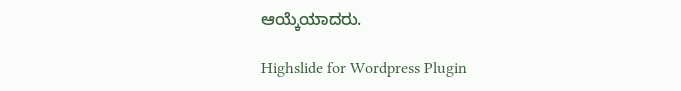ಆಯ್ಕೆಯಾದರು.

Highslide for Wordpress Plugin